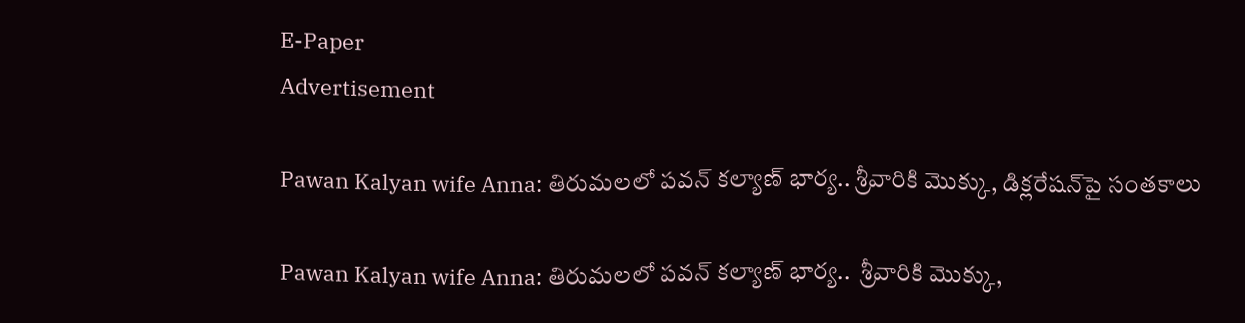E-Paper
Advertisement

Pawan Kalyan wife Anna: తిరుమలలో పవన్ కల్యాణ్ భార్య.. శ్రీవారికి మొక్కు, డిక్లరేషన్‌పై సంతకాలు

Pawan Kalyan wife Anna: తిరుమలలో పవన్ కల్యాణ్ భార్య..  శ్రీవారికి మొక్కు,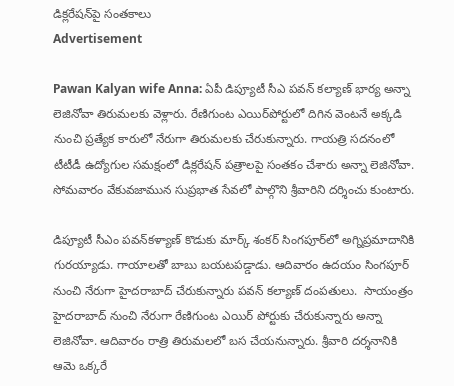డిక్లరేషన్‌పై సంతకాలు
Advertisement

Pawan Kalyan wife Anna: ఏపీ డిప్యూటీ సీఎ పవన్ కల్యాణ్ భార్య అన్నా లెజినోవా తిరుమలకు వెళ్లారు. రేణిగుంట ఎయిర్‌పోర్టులో దిగిన వెంటనే అక్కడి నుంచి ప్రత్యేక కారులో నేరుగా తిరుమలకు చేరుకున్నారు. గాయత్రి సదనంలో టీటీడీ ఉద్యోగుల సమక్షంలో డిక్లరేషన్ పత్రాలపై సంతకం చేశారు అన్నా లెజినోవా. సోమవారం వేకువజామున సుప్రభాత సేవలో పాల్గొని శ్రీవారిని దర్శించు కుంటారు.

డిప్యూటీ సీఎం పవన్‌‌కళ్యాణ్‌ కొడుకు మార్క్ శంకర్ సింగపూర్‌లో అగ్నిప్రమాదానికి గురయ్యాడు. గాయాలతో బాబు బయటపడ్డాడు. ఆదివారం ఉదయం సింగపూర్ నుంచి నేరుగా హైదరాబాద్ చేరుకున్నారు పవన్ కల్యాణ్ దంపతులు.  సాయంత్రం హైదరాబాద్ నుంచి నేరుగా రేణిగుంట ఎయిర్ పోర్టుకు చేరుకున్నారు అన్నా లెజినోవా. ఆదివారం రాత్రి తిరుమలలో బస చేయనున్నారు. శ్రీవారి దర్శనానికి ఆమె ఒక్కరే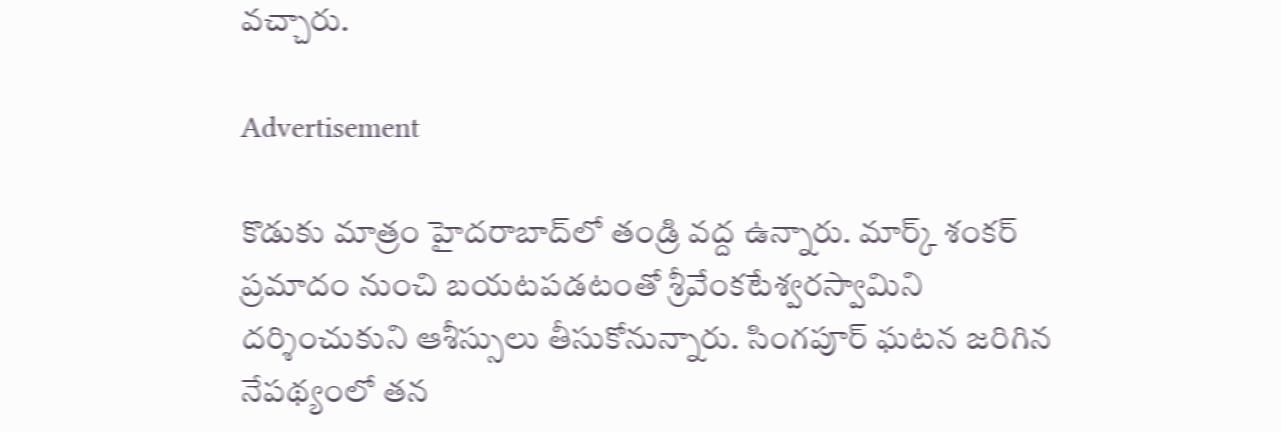వచ్చారు.

Advertisement

కొడుకు మాత్రం హైదరాబాద్‌లో తండ్రి వద్ద ఉన్నారు. మార్క్ శంకర్‌ ప్రమాదం నుంచి బయటపడటంతో శ్రీవేంకటేశ్వరస్వామిని దర్శించుకుని ఆశీస్సులు తీసుకోనున్నారు. సింగపూర్ ఘటన జరిగిన నేపథ్యంలో తన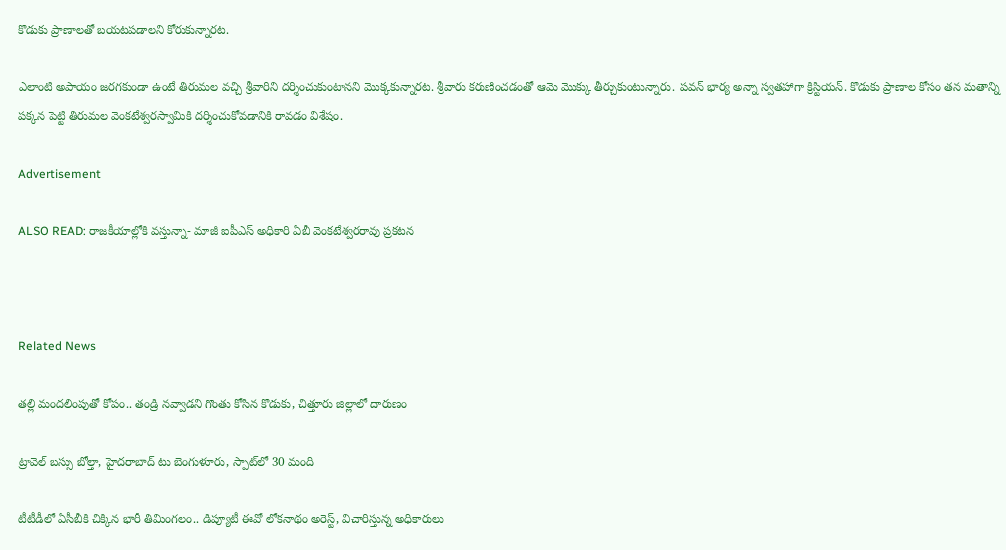కొడుకు ప్రాణాలతో బయటపడాలని కోరుకున్నారట.

ఎలాంటి అపాయం జరగకుండా ఉంటే తిరుమల వచ్చి శ్రీవారిని దర్శించుకుంటానని మొక్కకున్నారట. శ్రీవారు కరుణించడంతో ఆమె మొక్కు తీర్చుకుంటున్నారు. పవన్‌ భార్య అన్నా స్వతహాగా క్రిస్టియన్‌. కొడుకు ప్రాణాల కోసం తన మతాన్ని పక్కన పెట్టి తిరుమల వెంకటేశ్వరస్వామికి దర్శించుకోవడానికి రావడం విశేషం.

Advertisement

ALSO READ: రాజకీయాల్లోకి వస్తున్నా- మాజీ ఐపీఎస్ అధికారి ఏబీ వెంకటేశ్వరరావు ప్రకటన



Related News

తల్లి మందలింపుతో కోపం.. తండ్రి నవ్వాడని గొంతు కోసిన కొడుకు, చిత్తూరు జిల్లాలో దారుణం

ట్రావెల్ బస్సు బోల్తా, హైదరాబాద్ టు బెంగుళూరు, స్పాట్‌లో 30 మంది

టీటీడీలో ఏసీబీకి చిక్కిన భారీ తిమింగలం.. డిప్యూటీ ఈవో లోకనాథం అరెస్ట్, విచారిస్తున్న అధికారులు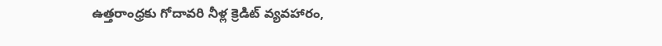ఉత్తరాంధ్రకు గోదావరి నీళ్ల క్రెడిట్ వ్యవహారం,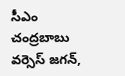సీఎం చంద్రబాబు వర్సెస్ జగన్,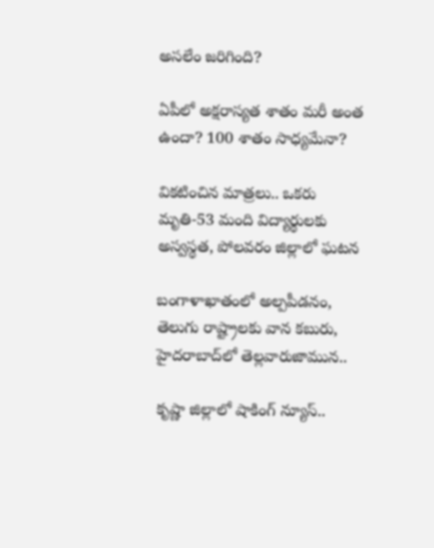అసలేం జరిగింది?

ఏపీలో అక్షరాస్యత శాతం మరీ అంత ఉందా? 100 శాతం సాధ్యమేనా?

వికటించిన మాత్రలు.. ఒకరు మృతి-53 మంది విద్యార్థులకు అస్వస్థత, పోలవరం జిల్లాలో ఘటన

బంగాళాఖాతంలో అల్పపీడనం, తెలుగు రాష్ట్రాలకు వాన కబురు, హైదరాబాద్‌లో తెల్లవారుజామున..

కృష్ణా జిల్లాలో షాకింగ్ న్యూస్..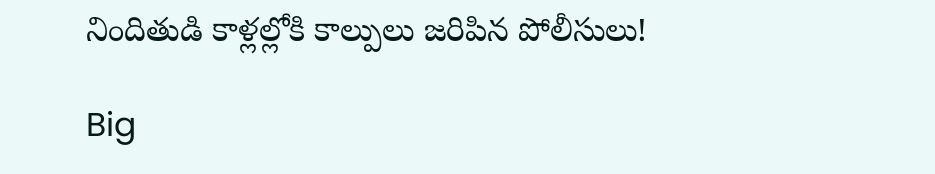నిందితుడి కాళ్లల్లోకి కాల్పులు జరిపిన పోలీసులు!

Big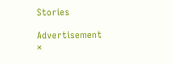Stories

Advertisement
×